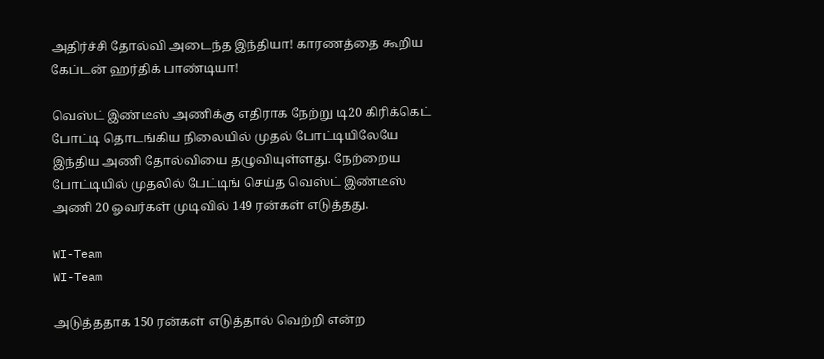அதிர்ச்சி தோல்வி அடைந்த இந்தியா! காரணத்தை கூறிய கேப்டன் ஹர்திக் பாண்டியா!

வெஸ்ட் இண்டீஸ் அணிக்கு எதிராக நேற்று டி20 கிரிக்கெட் போட்டி தொடங்கிய நிலையில் முதல் போட்டியிலேயே இந்திய அணி தோல்வியை தழுவியுள்ளது. நேற்றைய போட்டியில் முதலில் பேட்டிங் செய்த வெஸ்ட் இண்டீஸ் அணி 20 ஓவர்கள் முடிவில் 149 ரன்கள் எடுத்தது.

WI-Team
WI-Team

அடுத்ததாக 150 ரன்கள் எடுத்தால் வெற்றி என்ற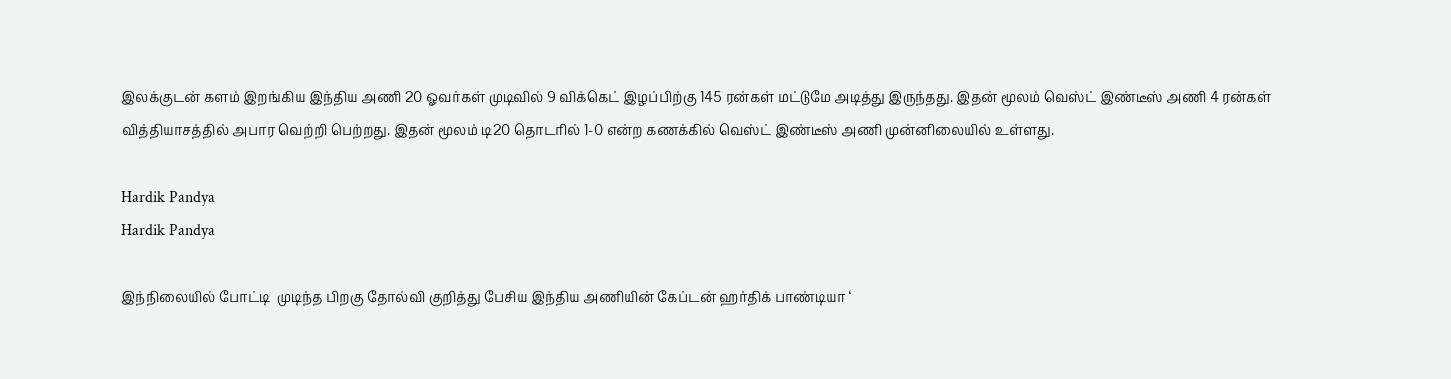இலக்குடன் களம் இறங்கிய இந்திய அணி 20 ஓவர்கள் முடிவில் 9 விக்கெட் இழப்பிற்கு 145 ரன்கள் மட்டுமே அடித்து இருந்தது. இதன் மூலம் வெஸ்ட் இண்டீஸ் அணி 4 ரன்கள் வித்தியாசத்தில் அபார வெற்றி பெற்றது. இதன் மூலம் டி20 தொடரில் 1-0 என்ற கணக்கில் வெஸ்ட் இண்டீஸ் அணி முன்னிலையில் உள்ளது.

Hardik Pandya
Hardik Pandya

இந்நிலையில் போட்டி  முடிந்த பிறகு தோல்வி குறித்து பேசிய இந்திய அணியின் கேப்டன் ஹர்திக் பாண்டியா ‘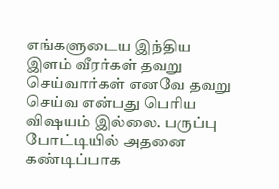எங்களுடைய இந்திய இளம் வீரர்கள் தவறு செய்வார்கள் எனவே தவறு செய்வ என்பது பெரிய விஷயம் இல்லை. பருப்பு போட்டியில் அதனை கண்டிப்பாக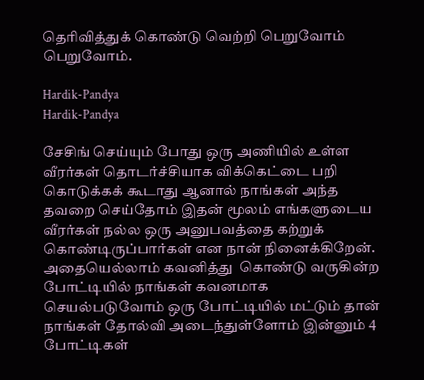தெரிவித்துக் கொண்டு வெற்றி பெறுவோம் பெறுவோம்.

Hardik-Pandya
Hardik-Pandya

சேசிங் செய்யும் போது ஒரு அணியில் உள்ள வீரர்கள் தொடர்ச்சியாக விக்கெட்டை பறி கொடுக்கக் கூடாது ஆனால் நாங்கள் அந்த தவறை செய்தோம் இதன் மூலம் எங்களுடைய வீரர்கள் நல்ல ஒரு அனுபவத்தை கற்றுக் கொண்டிருப்பார்கள் என நான் நினைக்கிறேன். அதையெல்லாம் கவனித்து  கொண்டு வருகின்ற போட்டியில் நாங்கள் கவனமாக செயல்படுவோம் ஒரு போட்டியில் மட்டும் தான் நாங்கள் தோல்வி அடைந்துள்ளோம் இன்னும் 4  போட்டிகள்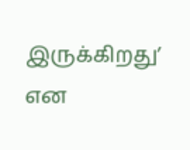இருக்கிறது’ என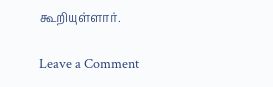கூறியுள்ளார்.

Leave a Comment